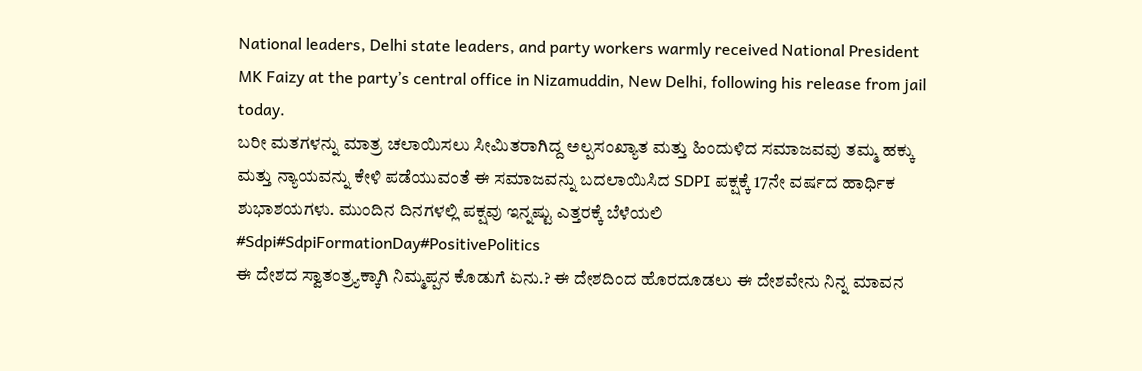National leaders, Delhi state leaders, and party workers warmly received National President MK Faizy at the party’s central office in Nizamuddin, New Delhi, following his release from jail today.
ಬರೀ ಮತಗಳನ್ನು ಮಾತ್ರ ಚಲಾಯಿಸಲು ಸೀಮಿತರಾಗಿದ್ದ ಅಲ್ಪಸಂಖ್ಯಾತ ಮತ್ತು ಹಿಂದುಳಿದ ಸಮಾಜವವು ತಮ್ಮ ಹಕ್ಕು ಮತ್ತು ನ್ಯಾಯವನ್ನು ಕೇಳಿ ಪಡೆಯುವಂತೆ ಈ ಸಮಾಜವನ್ನು ಬದಲಾಯಿಸಿದ SDPI ಪಕ್ಷಕ್ಕೆ 17ನೇ ವರ್ಷದ ಹಾರ್ಧಿಕ ಶುಭಾಶಯಗಳು. ಮುಂದಿನ ದಿನಗಳಲ್ಲಿ ಪಕ್ಷವು ಇನ್ನಷ್ಟು ಎತ್ತರಕ್ಕೆ ಬೆಳೆಯಲಿ
#Sdpi#SdpiFormationDay#PositivePolitics
ಈ ದೇಶದ ಸ್ವಾತಂತ್ರ್ಯಕ್ಕಾಗಿ ನಿಮ್ಮಪ್ಪನ ಕೊಡುಗೆ ಏನು.? ಈ ದೇಶದಿಂದ ಹೊರದೂಡಲು ಈ ದೇಶವೇನು ನಿನ್ನ ಮಾವನ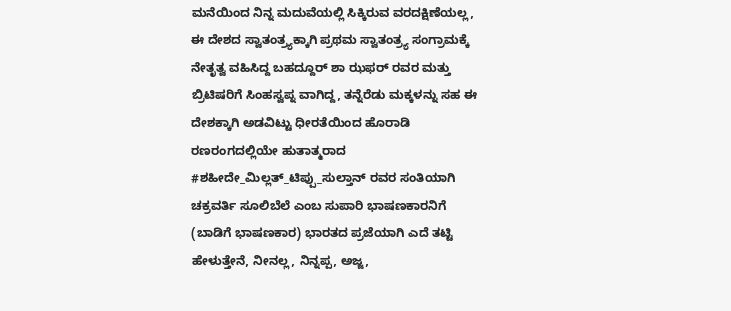ಮನೆಯಿಂದ ನಿನ್ನ ಮದುವೆಯಲ್ಲಿ ಸಿಕ್ಕಿರುವ ವರದಕ್ಷಿಣೆಯಲ್ಲ, ಈ ದೇಶದ ಸ್ವಾತಂತ್ರ್ಯಕ್ಕಾಗಿ ಪ್ರಥಮ ಸ್ವಾತಂತ್ರ್ಯ ಸಂಗ್ರಾಮಕ್ಕೆ ನೇತೃತ್ವ ವಹಿಸಿದ್ದ ಬಹದ್ದೂರ್ ಶಾ ಝಫರ್ ರವರ ಮತ್ತು ಬ್ರಿಟಿಷರಿಗೆ ಸಿಂಹಸ್ವಪ್ನ ವಾಗಿದ್ದ, ತನ್ನೆರೆಡು ಮಕ್ಕಳನ್ನು ಸಹ ಈ ದೇಶಕ್ಕಾಗಿ ಅಡವಿಟ್ಟು ಧೀರತೆಯಿಂದ ಹೊರಾಡಿ ರಣರಂಗದಲ್ಲಿಯೇ ಹುತಾತ್ಮರಾದ #ಶಹೀದೇ_ಮಿಲ್ಲತ್_ಟಿಪ್ಪು_ಸುಲ್ತಾನ್ ರವರ ಸಂತಿಯಾಗಿ ಚಕ್ರವರ್ತಿ ಸೂಲಿಬೆಲೆ ಎಂಬ ಸುಪಾರಿ ಭಾಷಣಕಾರನಿಗೆ (ಬಾಡಿಗೆ ಭಾಷಣಕಾರ) ಭಾರತದ ಪ್ರಜೆಯಾಗಿ ಎದೆ ತಟ್ಟಿ ಹೇಳುತ್ತೇನೆ, ನೀನಲ್ಲ, ನಿನ್ನಪ್ಪ, ಅಜ್ಜ,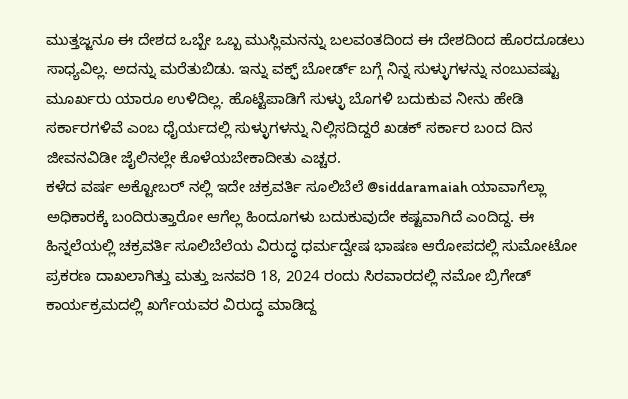ಮುತ್ತಜ್ಜನೂ ಈ ದೇಶದ ಒಬ್ಬೇ ಒಬ್ಬ ಮುಸ್ಲಿಮನನ್ನು ಬಲವಂತದಿಂದ ಈ ದೇಶದಿಂದ ಹೊರದೂಡಲು ಸಾಧ್ಯವಿಲ್ಲ. ಅದನ್ನು ಮರೆತುಬಿಡು. ಇನ್ನು ವಕ್ಫ್ ಬೋರ್ಡ್ ಬಗ್ಗೆ ನಿನ್ನ ಸುಳ್ಳುಗಳನ್ನು ನಂಬುವಷ್ಟು ಮೂರ್ಖರು ಯಾರೂ ಉಳಿದಿಲ್ಲ. ಹೊಟ್ಟೆಪಾಡಿಗೆ ಸುಳ್ಳು ಬೊಗಳಿ ಬದುಕುವ ನೀನು ಹೇಡಿ ಸರ್ಕಾರಗಳಿವೆ ಎಂಬ ಧೈರ್ಯದಲ್ಲಿ ಸುಳ್ಳುಗಳನ್ನು ನಿಲ್ಲಿಸದಿದ್ದರೆ ಖಡಕ್ ಸರ್ಕಾರ ಬಂದ ದಿನ ಜೀವನವಿಡೀ ಜೈಲಿನಲ್ಲೇ ಕೊಳೆಯಬೇಕಾದೀತು ಎಚ್ಚರ.
ಕಳೆದ ವರ್ಷ ಅಕ್ಟೋಬರ್ ನಲ್ಲಿ ಇದೇ ಚಕ್ರವರ್ತಿ ಸೂಲಿಬೆಲೆ @siddaramaiah ಯಾವಾಗೆಲ್ಲಾ ಅಧಿಕಾರಕ್ಕೆ ಬಂದಿರುತ್ತಾರೋ ಆಗೆಲ್ಲ ಹಿಂದೂಗಳು ಬದುಕುವುದೇ ಕಷ್ಟವಾಗಿದೆ ಎಂದಿದ್ದ. ಈ ಹಿನ್ನಲೆಯಲ್ಲಿ ಚಕ್ರವರ್ತಿ ಸೂಲಿಬೆಲೆಯ ವಿರುದ್ಧ ಧರ್ಮದ್ವೇಷ ಭಾಷಣ ಆರೋಪದಲ್ಲಿ ಸುಮೋಟೋ ಪ್ರಕರಣ ದಾಖಲಾಗಿತ್ತು ಮತ್ತು ಜನವರಿ 18, 2024 ರಂದು ಸಿರವಾರದಲ್ಲಿ ನಮೋ ಬ್ರಿಗೇಡ್ ಕಾರ್ಯಕ್ರಮದಲ್ಲಿ ಖರ್ಗೆಯವರ ವಿರುದ್ಧ ಮಾಡಿದ್ದ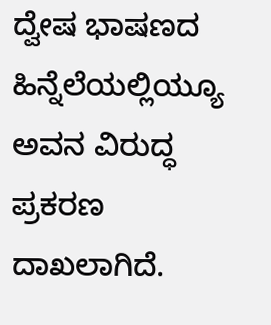ದ್ವೇಷ ಭಾಷಣದ ಹಿನ್ನೆಲೆಯಲ್ಲಿಯ್ಯೂ ಅವನ ವಿರುದ್ಧ ಪ್ರಕರಣ ದಾಖಲಾಗಿದೆ.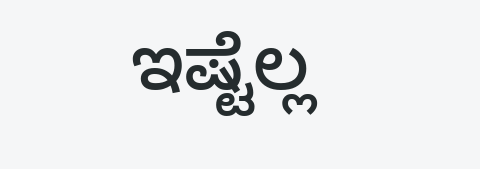ಇಷ್ಟೆಲ್ಲ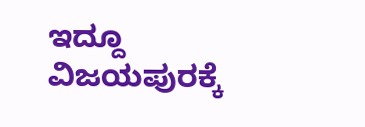ಇದ್ದೂ ವಿಜಯಪುರಕ್ಕೆ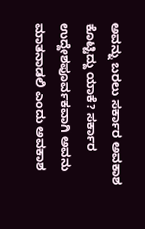ಅವನ್ನು ಬರಲು ಸರ್ಕಾರ ಅವಕಾಶ ಕೊಟ್ಟಿದ್ದು ಯಾಕೆ? ಸರ್ಕಾರ ಉದ್ದೇಶಪೂರ್ವಕವಾಗಿ ಅವನು ಮಾತನಾಡಲಿ ಎಂದು ಅವಕಾಶ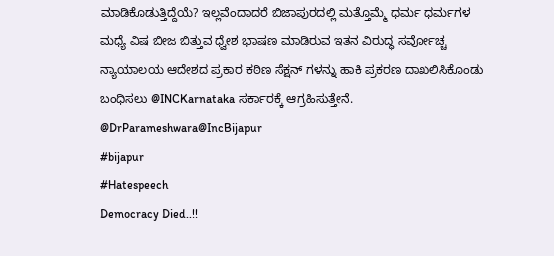ಮಾಡಿಕೊಡುತ್ತಿದ್ದೆಯೆ? ಇಲ್ಲವೆಂದಾದರೆ ಬಿಜಾಪುರದಲ್ಲಿ ಮತ್ತೊಮ್ಮೆ ಧರ್ಮ ಧರ್ಮಗಳ ಮಧ್ಯೆ ವಿಷ ಬೀಜ ಬಿತ್ತುವ ಧ್ವೇಶ ಭಾಷಣ ಮಾಡಿರುವ ಇತನ ವಿರುದ್ಧ ಸರ್ವೋಚ್ಚ ನ್ಯಾಯಾಲಯ ಆದೇಶದ ಪ್ರಕಾರ ಕಠಿಣ ಸೆಕ್ಷನ್ ಗಳನ್ನು ಹಾಕಿ ಪ್ರಕರಣ ದಾಖಲಿಸಿಕೊಂಡು ಬಂಧಿಸಲು @INCKarnataka ಸರ್ಕಾರಕ್ಕೆ ಆಗ್ರಹಿಸುತ್ತೇನೆ.
@DrParameshwara@IncBijapur
#bijapur
#Hatespeech
Democracy Died..!!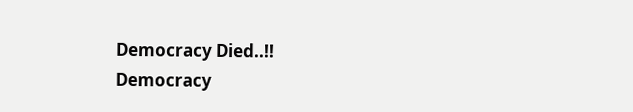Democracy Died..!!
Democracy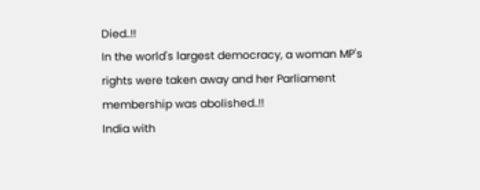Died..!!
In the world's largest democracy, a woman MP's rights were taken away and her Parliament membership was abolished..!!
India with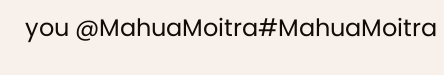you @MahuaMoitra#MahuaMoitra